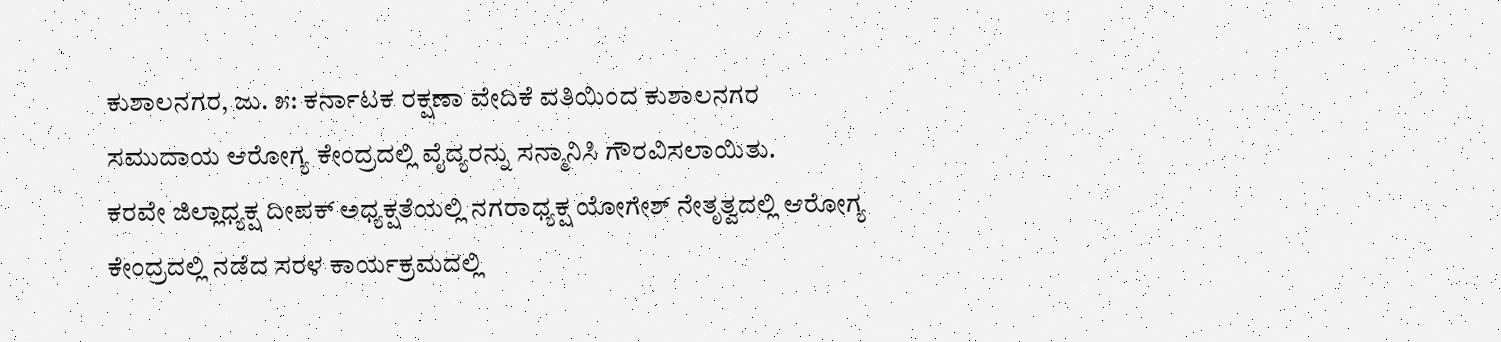ಕುಶಾಲನಗರ, ಜು. ೫: ಕರ್ನಾಟಕ ರಕ್ಷಣಾ ವೇದಿಕೆ ವತಿಯಿಂದ ಕುಶಾಲನಗರ ಸಮುದಾಯ ಆರೋಗ್ಯ ಕೇಂದ್ರದಲ್ಲಿ ವೈದ್ಯರನ್ನು ಸನ್ಮಾನಿಸಿ ಗೌರವಿಸಲಾಯಿತು.
ಕರವೇ ಜಿಲ್ಲಾಧ್ಯಕ್ಷ ದೀಪಕ್ ಅಧ್ಯಕ್ಷತೆಯಲ್ಲಿ ನಗರಾಧ್ಯಕ್ಷ ಯೋಗೇಶ್ ನೇತೃತ್ವದಲ್ಲಿ ಆರೋಗ್ಯ ಕೇಂದ್ರದಲ್ಲಿ ನಡೆದ ಸರಳ ಕಾರ್ಯಕ್ರಮದಲ್ಲಿ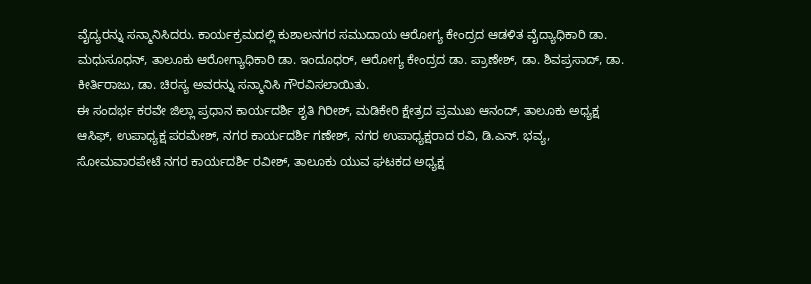ವೈದ್ಯರನ್ನು ಸನ್ಮಾನಿಸಿದರು. ಕಾರ್ಯಕ್ರಮದಲ್ಲಿ ಕುಶಾಲನಗರ ಸಮುದಾಯ ಆರೋಗ್ಯ ಕೇಂದ್ರದ ಆಡಳಿತ ವೈದ್ಯಾಧಿಕಾರಿ ಡಾ. ಮಧುಸೂಧನ್, ತಾಲೂಕು ಆರೋಗ್ಯಾಧಿಕಾರಿ ಡಾ. ಇಂದೂಧರ್, ಆರೋಗ್ಯ ಕೇಂದ್ರದ ಡಾ. ಪ್ರಾಣೇಶ್, ಡಾ. ಶಿವಪ್ರಸಾದ್, ಡಾ. ಕೀರ್ತಿರಾಜು, ಡಾ. ಚಿರಸ್ಯ ಅವರನ್ನು ಸನ್ಮಾನಿಸಿ ಗೌರವಿಸಲಾಯಿತು.
ಈ ಸಂದರ್ಭ ಕರವೇ ಜಿಲ್ಲಾ ಪ್ರಧಾನ ಕಾರ್ಯದರ್ಶಿ ಶೃತಿ ಗಿರೀಶ್, ಮಡಿಕೇರಿ ಕ್ಷೇತ್ರದ ಪ್ರಮುಖ ಆನಂದ್, ತಾಲೂಕು ಅಧ್ಯಕ್ಷ ಆಸಿಫ್, ಉಪಾಧ್ಯಕ್ಷ ಪರಮೇಶ್, ನಗರ ಕಾರ್ಯದರ್ಶಿ ಗಣೇಶ್, ನಗರ ಉಪಾಧ್ಯಕ್ಷರಾದ ರವಿ, ಡಿ.ಎನ್. ಭವ್ಯ, ಸೋಮವಾರಪೇಟೆ ನಗರ ಕಾರ್ಯದರ್ಶಿ ರವೀಶ್, ತಾಲೂಕು ಯುವ ಘಟಕದ ಅಧ್ಯಕ್ಷ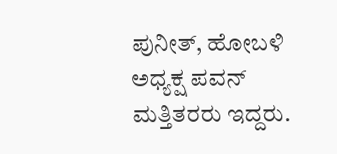ಪುನೀತ್, ಹೋಬಳಿ ಅಧ್ಯಕ್ಷ ಪವನ್ ಮತ್ತಿತರರು ಇದ್ದರು.